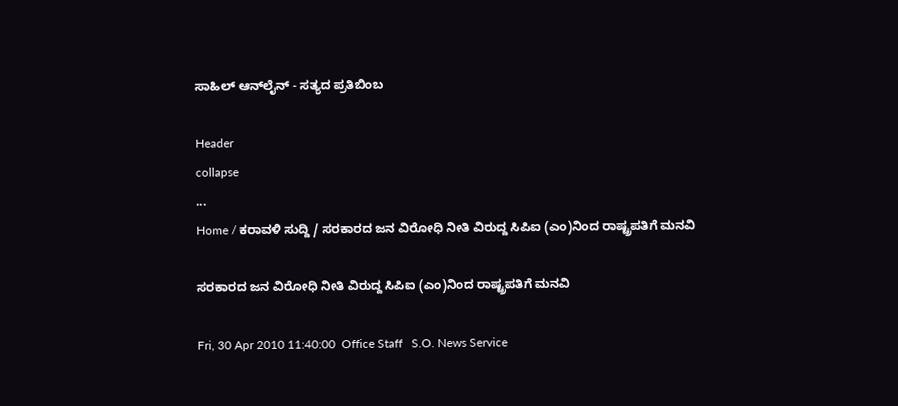ಸಾಹಿಲ್ ಆನ್‌ಲೈನ್ - ಸತ್ಯದ ಪ್ರತಿಬಿಂಬ

Header
collapse
...
Home / ಕರಾವಳಿ ಸುದ್ದಿ / ಸರಕಾರದ ಜನ ವಿರೋಧಿ ನೀತಿ ವಿರುದ್ದ ಸಿಪಿ‌ಐ (ಎಂ)ನಿಂದ ರಾಷ್ಟ್ರಪತಿಗೆ ಮನವಿ

ಸರಕಾರದ ಜನ ವಿರೋಧಿ ನೀತಿ ವಿರುದ್ದ ಸಿಪಿ‌ಐ (ಎಂ)ನಿಂದ ರಾಷ್ಟ್ರಪತಿಗೆ ಮನವಿ

Fri, 30 Apr 2010 11:40:00  Office Staff   S.O. News Service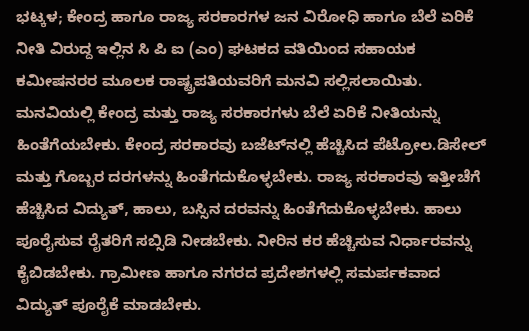ಭಟ್ಕಳ; ಕೇಂದ್ರ ಹಾಗೂ ರಾಜ್ಯ ಸರಕಾರಗಳ ಜನ ವಿರೋಧಿ ಹಾಗೂ ಬೆಲೆ ಏರಿಕೆ ನೀತಿ ವಿರುದ್ದ ಇಲ್ಲಿನ ಸಿ ಪಿ ಐ (ಎಂ) ಘಟಕದ ವತಿಯಿಂದ ಸಹಾಯಕ ಕಮೀಷನರರ ಮೂಲಕ ರಾಷ್ಟ್ರಪತಿಯವರಿಗೆ ಮನವಿ ಸಲ್ಲಿಸಲಾಯಿತು.
ಮನವಿಯಲ್ಲಿ ಕೇಂದ್ರ ಮತ್ತು ರಾಜ್ಯ ಸರಕಾರಗಳು ಬೆಲೆ ಏರಿಕೆ ನೀತಿಯನ್ನು ಹಿಂತೆಗೆಯಬೇಕು. ಕೇಂದ್ರ ಸರಕಾರವು ಬಜೆಟ್‌ನಲ್ಲಿ ಹೆಚ್ಚಿಸಿದ ಪೆಟ್ರೋಲ.ಡಿಸೇಲ್ ಮತ್ತು ಗೊಬ್ಬರ ದರಗಳನ್ನು ಹಿಂತೆಗದುಕೊಳ್ಳಬೇಕು. ರಾಜ್ಯ ಸರಕಾರವು ಇತ್ತೀಚೆಗೆ ಹೆಚ್ಚಿಸಿದ ವಿದ್ಯುತ್, ಹಾಲು, ಬಸ್ಸಿನ ದರವನ್ನು ಹಿಂತೆಗೆದುಕೊಳ್ಳಬೇಕು. ಹಾಲು ಪೂರೈಸುವ ರೈತರಿಗೆ ಸಬ್ಸಿಡಿ ನೀಡಬೇಕು. ನೀರಿನ ಕರ ಹೆಚ್ಚಿಸುವ ನಿರ್ಧಾರವನ್ನು ಕೈಬಿಡಬೇಕು. ಗ್ರಾಮೀಣ ಹಾಗೂ ನಗರದ ಪ್ರದೇಶಗಳಲ್ಲಿ ಸಮರ್ಪಕವಾದ ವಿದ್ಯುತ್ ಪೂರೈಕೆ ಮಾಡಬೇಕು.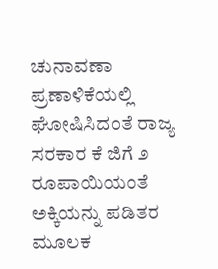ಚುನಾವಣಾ ಪ್ರಣಾಳಿಕೆಯಲ್ಲಿ ಘೋಷಿಸಿದಂತೆ ರಾಜ್ಯ ಸರಕಾರ ಕೆ ಜಿಗೆ ೨ ರೂಪಾಯಿಯಂತೆ ಅಕ್ಕಿಯನ್ನು ಪಡಿತರ ಮೂಲಕ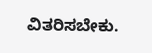ವಿತರಿಸಬೇಕು.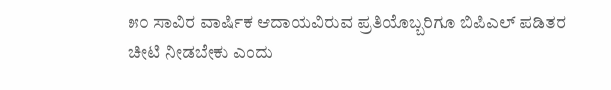೫೦ ಸಾವಿರ ವಾರ್ಷಿಕ ಆದಾಯವಿರುವ ಪ್ರತಿಯೊಬ್ಬರಿಗೂ ಬಿಪಿ‌ಎಲ್ ಪಡಿತರ ಚೀಟಿ ನೀಡಬೇಕು ಎಂದು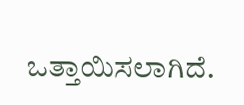ಒತ್ತಾಯಿಸಲಾಗಿದೆ.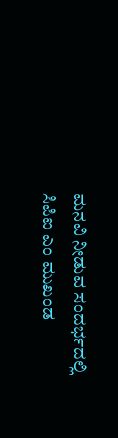ಮನವಿ ನೀಡುವ ಸಂದರ್ಭದಲ್ಲಿ ಸಿಪಿ‌ಐ ಎಂ ಮುಖಂಡ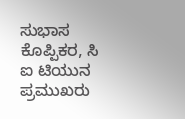ಸುಭಾಸ ಕೊಪ್ಪಿಕರ, ಸಿ ಐ ಟಿಯುನ ಪ್ರಮುಖರು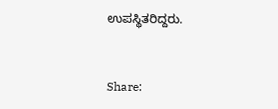ಉಪಸ್ಥಿತರಿದ್ದರು.


Share: